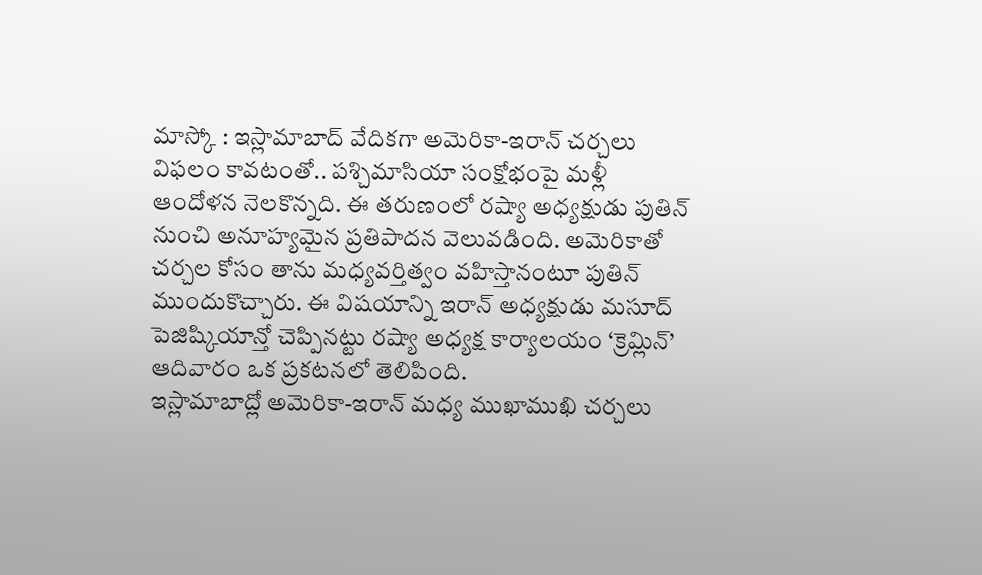మాస్కో : ఇస్లామాబాద్ వేదికగా అమెరికా-ఇరాన్ చర్చలు విఫలం కావటంతో.. పశ్చిమాసియా సంక్షోభంపై మళ్లీ ఆందోళన నెలకొన్నది. ఈ తరుణంలో రష్యా అధ్యక్షుడు పుతిన్ నుంచి అనూహ్యమైన ప్రతిపాదన వెలువడింది. అమెరికాతో చర్చల కోసం తాను మధ్యవర్తిత్వం వహిస్తానంటూ పుతిన్ ముందుకొచ్చారు. ఈ విషయాన్ని ఇరాన్ అధ్యక్షుడు మసూద్ పెజిష్కియాన్తో చెప్పినట్టు రష్యా అధ్యక్ష కార్యాలయం ‘క్రెమ్లిన్’ ఆదివారం ఒక ప్రకటనలో తెలిపింది.
ఇస్లామాబాద్లో అమెరికా-ఇరాన్ మధ్య ముఖాముఖి చర్చలు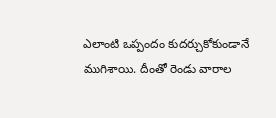ఎలాంటి ఒప్పందం కుదర్చుకోకుండానే ముగిశాయి. దీంతో రెండు వారాల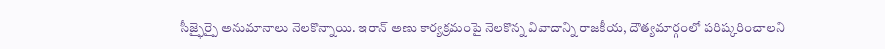సీజ్ఫైర్పై అనుమానాలు నెలకొన్నాయి. ఇరాన్ అణు కార్యక్రమంపై నెలకొన్న వివాదాన్ని రాజకీయ, దౌత్యమార్గంలో పరిష్కరించాలని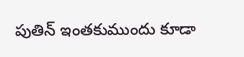పుతిన్ ఇంతకుముందు కూడా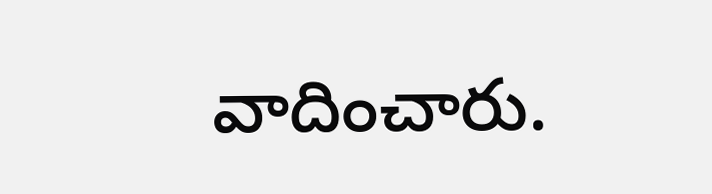వాదించారు.